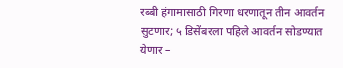रब्बी हंगामासाठी गिरणा धरणातून तीन आवर्तन सुटणार; ५ डिसेंबरला पहिले आवर्तन सोडण्यात येणार –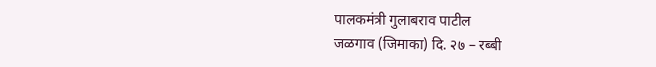पालकमंत्री गुलाबराव पाटील
जळगाव (जिमाका) दि. २७ – रब्बी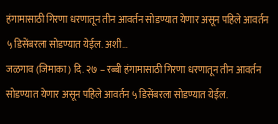हंगामासाठी गिरणा धरणातून तीन आवर्तन सोडण्यात येणार असून पहिले आवर्तन ५ डिसेंबरला सोडण्यात येईल. अशी…
जळगाव (जिमाका) दि. २७ – रब्बी हंगामासाठी गिरणा धरणातून तीन आवर्तन सोडण्यात येणार असून पहिले आवर्तन ५ डिसेंबरला सोडण्यात येईल.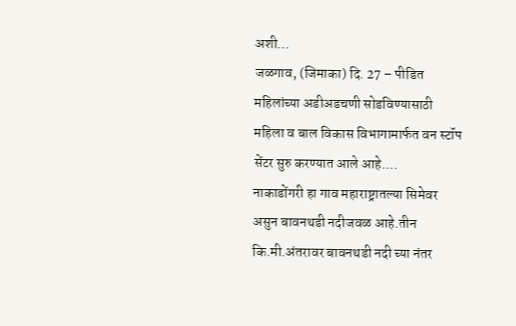अशी…
जळगाव, (जिमाका) दि. 27 – पीडित महिलांच्या अडीअडचणी सोडविण्यासाठी महिला व बाल विकास विभागामार्फत वन स्टॉप सेंटर सुरु करण्यात आले आहे.…
नाकाडोंगरी हा गाव महाराष्ट्रातल्या सिमेवर असुन बावनथडी नदीजवळ आहे.तीन कि.मी.अंतरावर बावनथडी नदी च्या नंतर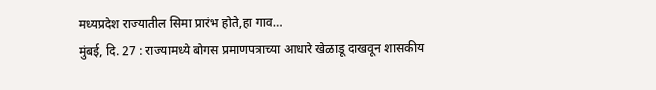मध्यप्रदेश राज्यातील सिमा प्रारंभ होते,हा गाव…
मुंबई, दि. 27 : राज्यामध्ये बोगस प्रमाणपत्राच्या आधारे खेळाडू दाखवून शासकीय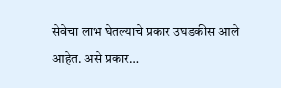सेवेचा लाभ घेतल्याचे प्रकार उघडकीस आले आहेत. असे प्रकार…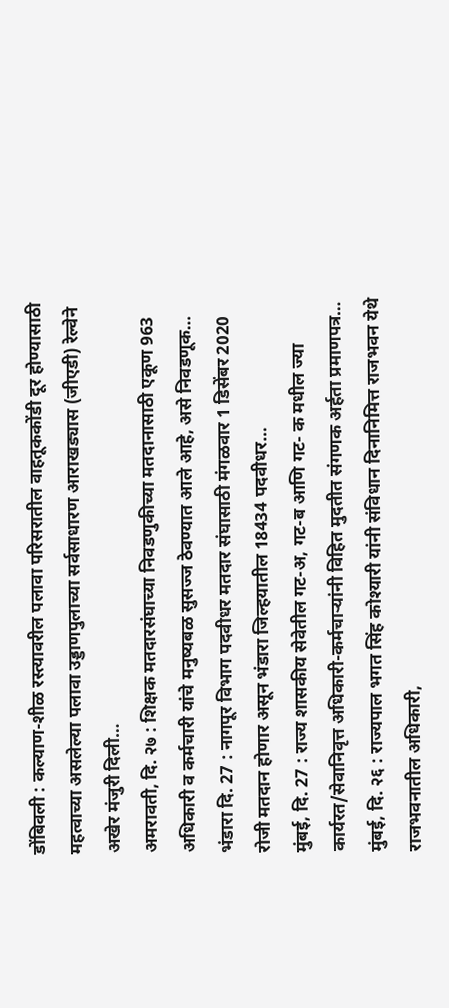डोंबिवली : कल्याण-शीळ रस्त्यावरील पलावा परिसरातील वाहतूककोंडी दूर होण्यासाठी महत्वाच्या असलेल्या पलावा उड्डाणपुलाच्या सर्वसाधारण आराखड्यास (जीएडी) रेल्वेने अखेर मंजुरी दिली…
अमरावती, दि. २७ : शिक्षक मतदारसंघाच्या निवडणुकीच्या मतदानासाठी एकूण 963 अधिकारी व कर्मचारी यांचे मनुष्यबळ सुसज्ज ठेवण्यात आले आहे, असे निवडणूक…
भंडारा दि. 27 : नागपूर विभाग पदवीधर मतदार संघासाठी मंगळवार 1 डिसेंबर 2020 रोजी मतदान होणार असून भंडारा जिल्हयातील 18434 पदवीधर…
मुंबई, दि. 27 : राज्य शासकीय सेवेतील गट-अ, गट-ब आणि गट- क मधील ज्या कार्यरत/सेवानिवृत्त अधिकारी-कर्मचाऱ्यांनी विहित मुदतीत संगणक अर्हता प्रमाणपत्र…
मुंबई, दि. २६ : राज्यपाल भगत सिंह कोश्यारी यांनी संविधान दिनानिमित्त राजभवन येथे राजभवनातील अधिकारी,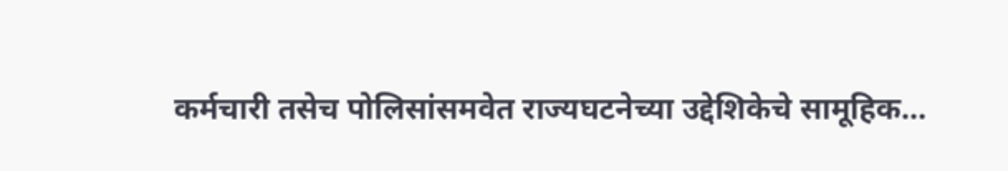कर्मचारी तसेच पोलिसांसमवेत राज्यघटनेच्या उद्देशिकेचे सामूहिक…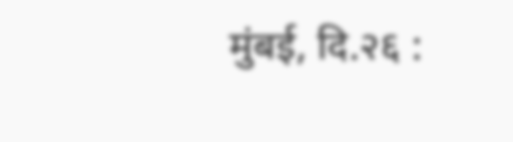मुंबई, दि.२६ :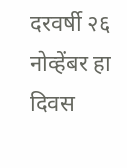दरवर्षी २६ नोव्हेंबर हा दिवस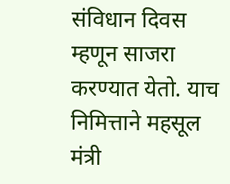संविधान दिवस म्हणून साजरा करण्यात येतो. याच निमित्ताने महसूल मंत्री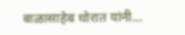बाळासाहेब थोरात यांनी…